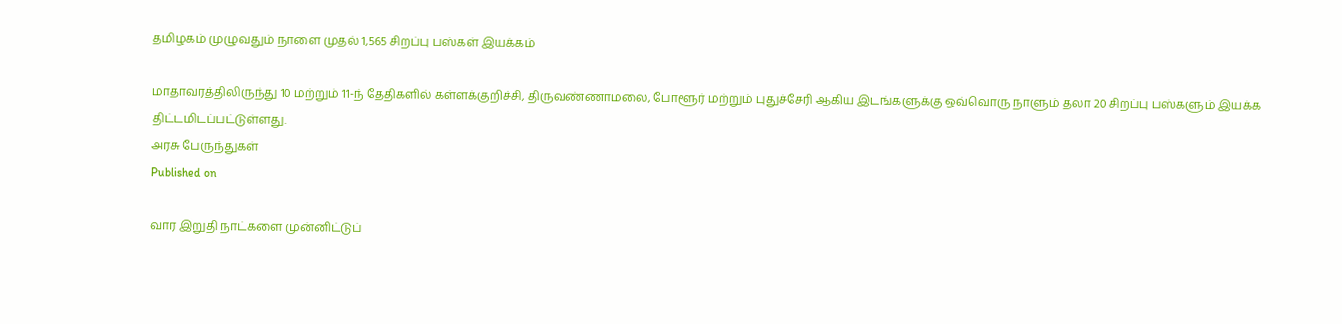தமிழகம் முழுவதும் நாளை முதல் 1,565 சிறப்பு பஸ்கள் இயக்கம்

மாதாவரத்திலிருந்து 10 மற்றும் 11-ந் தேதிகளில் கள்ளக்குறிச்சி, திருவண்ணாமலை, போளூர் மற்றும் புதுச்சேரி ஆகிய இடங்களுக்கு ஒவ்வொரு நாளும் தலா 20 சிறப்பு பஸ்களும் இயக்க திட்டமிடப்பட்டுள்ளது.
அரசு பேருந்துகள்
Published on

வார இறுதி நாட்களை முன்னிட்டுப்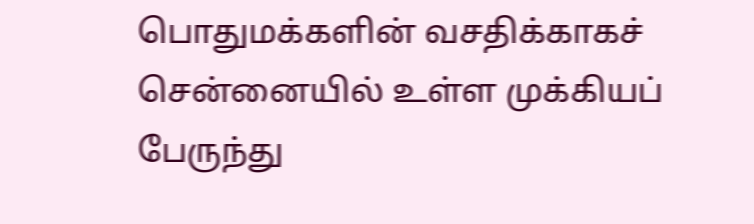பொதுமக்களின் வசதிக்காகச் சென்னையில் உள்ள முக்கியப் பேருந்து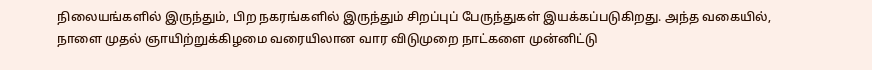நிலையங்களில் இருந்தும், பிற நகரங்களில் இருந்தும் சிறப்புப் பேருந்துகள் இயக்கப்படுகிறது. அந்த வகையில், நாளை முதல் ஞாயிற்றுக்கிழமை வரையிலான வார விடுமுறை நாட்களை முன்னிட்டு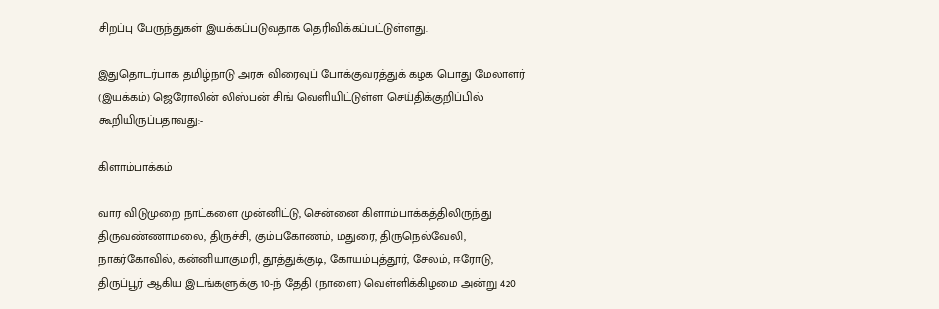சிறப்பு பேருந்துகள் இயக்கப்படுவதாக தெரிவிக்கப்பட்டுள்ளது.

இதுதொடர்பாக தமிழ்நாடு அரசு விரைவுப் போக்குவரத்துக் கழக பொது மேலாளர் (இயக்கம்) ஜெரோலின் லிஸ்பன் சிங் வெளியிட்டுள்ள செய்திக்குறிப்பில் கூறியிருப்பதாவது:-

கிளாம்பாக்கம்

வார விடுமுறை நாட்களை முன்னிட்டு, சென்னை கிளாம்பாக்கத்திலிருந்து திருவண்ணாமலை, திருச்சி, கும்பகோணம், மதுரை, திருநெல்வேலி, நாகர்கோவில், கன்னியாகுமரி, தூத்துக்குடி, கோயம்புத்தூர், சேலம், ஈரோடு, திருப்பூர் ஆகிய இடங்களுக்கு 10-ந் தேதி (நாளை) வெள்ளிக்கிழமை அன்று 420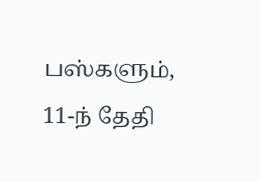பஸ்களும், 11-ந் தேதி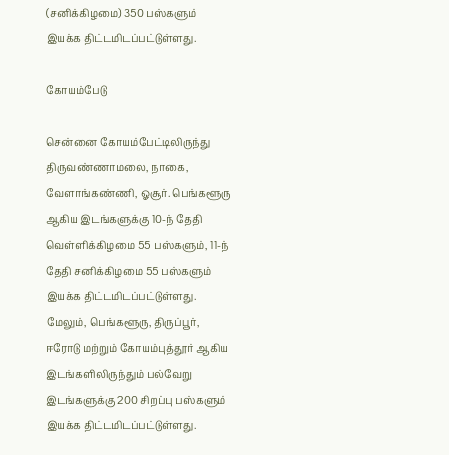(சனிக்கிழமை) 350 பஸ்களும் இயக்க திட்டமிடப்பட்டுள்ளது.

கோயம்பேடு

சென்னை கோயம்பேட்டிலிருந்து திருவண்ணாமலை, நாகை, வேளாங்கண்ணி, ஓசூர். பெங்களூரு ஆகிய இடங்களுக்கு 10-ந் தேதி வெள்ளிக்கிழமை 55 பஸ்களும், 11-ந் தேதி சனிக்கிழமை 55 பஸ்களும் இயக்க திட்டமிடப்பட்டுள்ளது. மேலும், பெங்களூரு, திருப்பூர், ஈரோடு மற்றும் கோயம்புத்தூர் ஆகிய இடங்களிலிருந்தும் பல்வேறு இடங்களுக்கு 200 சிறப்பு பஸ்களும் இயக்க திட்டமிடப்பட்டுள்ளது.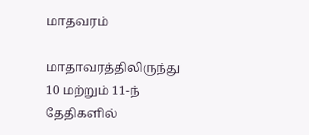மாதவரம்

மாதாவரத்திலிருந்து 10 மற்றும் 11-ந் தேதிகளில்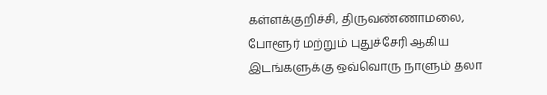கள்ளக்குறிச்சி, திருவண்ணாமலை, போளூர் மற்றும் புதுச்சேரி ஆகிய இடங்களுக்கு ஒவ்வொரு நாளும் தலா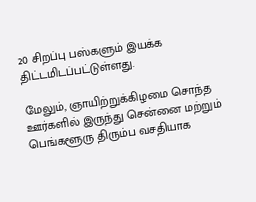20 சிறப்பு பஸ்களும் இயக்க திட்டமிடப்பட்டுள்ளது.

மேலும், ஞாயிற்றுக்கிழமை சொந்த ஊர்களில் இருந்து சென்னை மற்றும் பெங்களூரு திரும்ப வசதியாக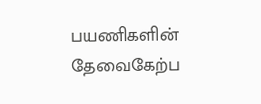பயணிகளின் தேவைகேற்ப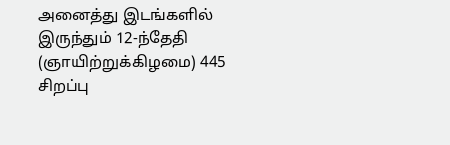அனைத்து இடங்களில் இருந்தும் 12-ந்தேதி (ஞாயிற்றுக்கிழமை) 445 சிறப்பு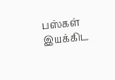பஸ்கள் இயக்கிட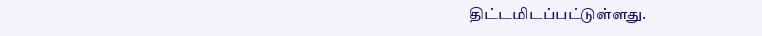திட்டமிடப்பட்டுள்ளது.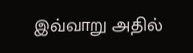இவ்வாறு அதில்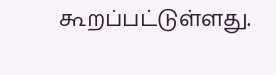கூறப்பட்டுள்ளது.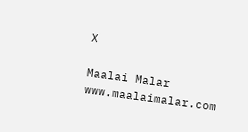X

Maalai Malar
www.maalaimalar.com